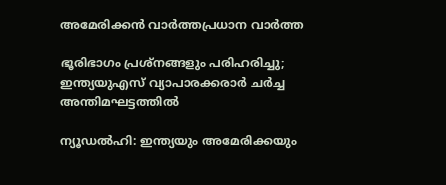അമേരിക്കൻ വാർത്തപ്രധാന വാർത്ത

ഭൂരിഭാഗം പ്രശ്‌നങ്ങളും പരിഹരിച്ചു; ഇന്ത്യയുഎസ് വ്യാപാരക്കരാർ ചർച്ച അന്തിമഘട്ടത്തിൽ

ന്യൂഡൽഹി: ഇന്ത്യയും അമേരിക്കയും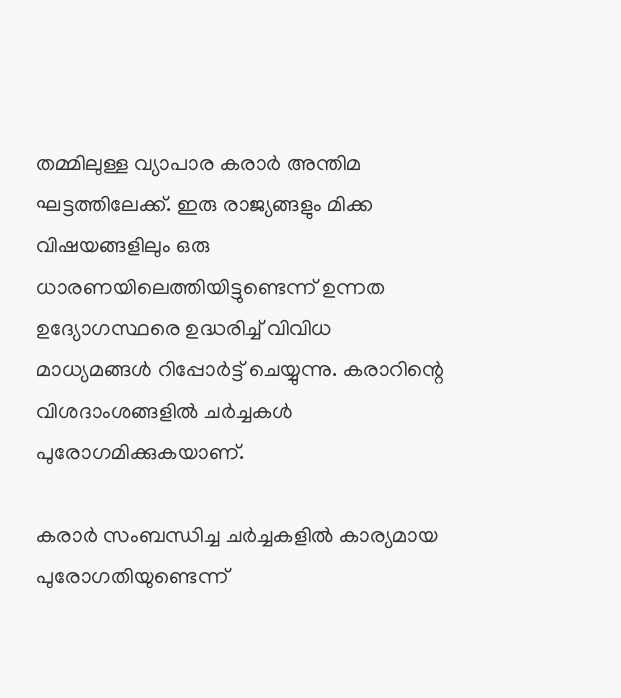തമ്മിലുള്ള വ്യാപാര കരാർ അന്തിമ ഘട്ടത്തിലേക്ക്. ഇരു രാജ്യങ്ങളും മിക്ക വിഷയങ്ങളിലും ഒരു ധാരണയിലെത്തിയിട്ടുണ്ടെന്ന് ഉന്നത ഉദ്യോഗസ്ഥരെ ഉദ്ധരിച്ച് വിവിധ മാധ്യമങ്ങൾ റിപ്പോർട്ട് ചെയ്യുന്നു. കരാറിന്റെ വിശദാംശങ്ങളിൽ ചർച്ചകൾ പുരോഗമിക്കുകയാണ്.

കരാർ സംബന്ധിച്ച ചർച്ചകളിൽ കാര്യമായ പുരോഗതിയുണ്ടെന്ന്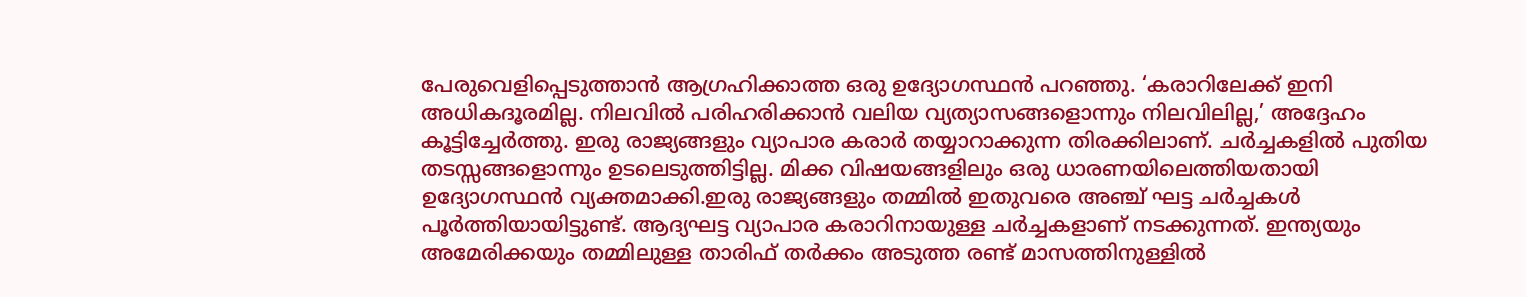പേരുവെളിപ്പെടുത്താൻ ആഗ്രഹിക്കാത്ത ഒരു ഉദ്യോഗസ്ഥൻ പറഞ്ഞു. ‘കരാറിലേക്ക് ഇനി അധികദൂരമില്ല. നിലവിൽ പരിഹരിക്കാൻ വലിയ വ്യത്യാസങ്ങളൊന്നും നിലവിലില്ല,’ അദ്ദേഹം കൂട്ടിച്ചേർത്തു. ഇരു രാജ്യങ്ങളും വ്യാപാര കരാർ തയ്യാറാക്കുന്ന തിരക്കിലാണ്. ചർച്ചകളിൽ പുതിയ തടസ്സങ്ങളൊന്നും ഉടലെടുത്തിട്ടില്ല. മിക്ക വിഷയങ്ങളിലും ഒരു ധാരണയിലെത്തിയതായി ഉദ്യോഗസ്ഥൻ വ്യക്തമാക്കി.ഇരു രാജ്യങ്ങളും തമ്മിൽ ഇതുവരെ അഞ്ച് ഘട്ട ചർച്ചകൾ പൂർത്തിയായിട്ടുണ്ട്. ആദ്യഘട്ട വ്യാപാര കരാറിനായുള്ള ചർച്ചകളാണ് നടക്കുന്നത്. ഇന്ത്യയും അമേരിക്കയും തമ്മിലുള്ള താരിഫ് തർക്കം അടുത്ത രണ്ട് മാസത്തിനുള്ളിൽ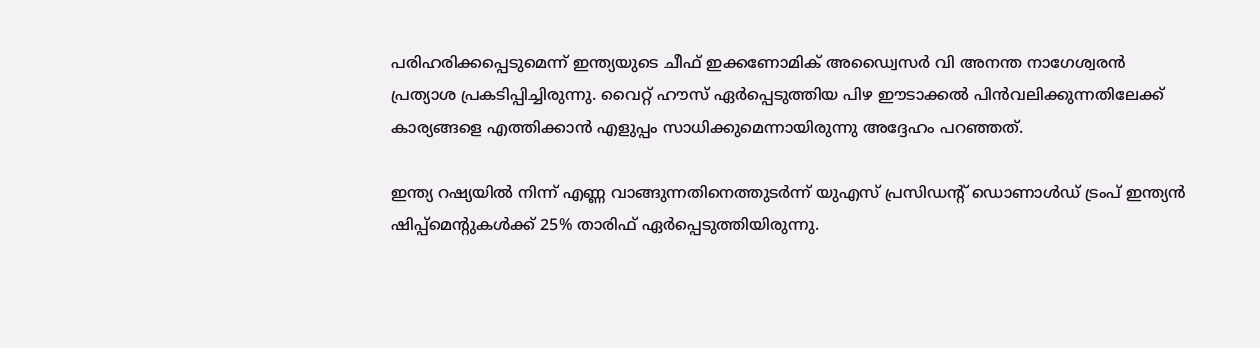പരിഹരിക്കപ്പെടുമെന്ന് ഇന്ത്യയുടെ ചീഫ് ഇക്കണോമിക് അഡ്വൈസർ വി അനന്ത നാഗേശ്വരൻ പ്രത്യാശ പ്രകടിപ്പിച്ചിരുന്നു. വൈറ്റ് ഹൗസ് ഏർപ്പെടുത്തിയ പിഴ ഈടാക്കൽ പിൻവലിക്കുന്നതിലേക്ക് കാര്യങ്ങളെ എത്തിക്കാൻ എളുപ്പം സാധിക്കുമെന്നായിരുന്നു അദ്ദേഹം പറഞ്ഞത്.

ഇന്ത്യ റഷ്യയിൽ നിന്ന് എണ്ണ വാങ്ങുന്നതിനെത്തുടർന്ന് യുഎസ് പ്രസിഡന്റ് ഡൊണാൾഡ് ട്രംപ് ഇന്ത്യൻ ഷിപ്പ്‌മെന്റുകൾക്ക് 25% താരിഫ് ഏർപ്പെടുത്തിയിരുന്നു.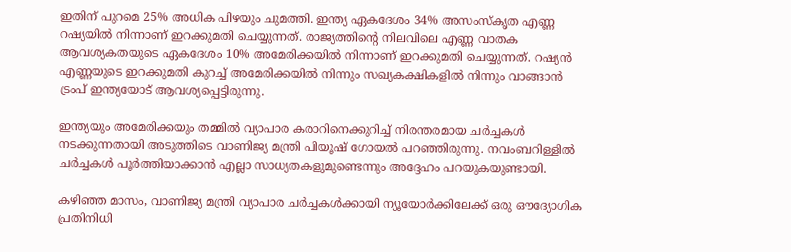ഇതിന് പുറമെ 25% അധിക പിഴയും ചുമത്തി. ഇന്ത്യ ഏകദേശം 34% അസംസ്‌കൃത എണ്ണ റഷ്യയിൽ നിന്നാണ് ഇറക്കുമതി ചെയ്യുന്നത്. രാജ്യത്തിന്റെ നിലവിലെ എണ്ണ വാതക ആവശ്യകതയുടെ ഏകദേശം 10% അമേരിക്കയിൽ നിന്നാണ് ഇറക്കുമതി ചെയ്യുന്നത്. റഷ്യൻ എണ്ണയുടെ ഇറക്കുമതി കുറച്ച് അമേരിക്കയിൽ നിന്നും സഖ്യകക്ഷികളിൽ നിന്നും വാങ്ങാൻ ട്രംപ് ഇന്ത്യയോട് ആവശ്യപ്പെട്ടിരുന്നു.

ഇന്ത്യയും അമേരിക്കയും തമ്മിൽ വ്യാപാര കരാറിനെക്കുറിച്ച് നിരന്തരമായ ചർച്ചകൾ നടക്കുന്നതായി അടുത്തിടെ വാണിജ്യ മന്ത്രി പിയൂഷ് ഗോയൽ പറഞ്ഞിരുന്നു. നവംബറിള്ളിൽ ചർച്ചകൾ പൂർത്തിയാക്കാൻ എല്ലാ സാധ്യതകളുമുണ്ടെന്നും അദ്ദേഹം പറയുകയുണ്ടായി.

കഴിഞ്ഞ മാസം, വാണിജ്യ മന്ത്രി വ്യാപാര ചർച്ചകൾക്കായി ന്യൂയോർക്കിലേക്ക് ഒരു ഔദ്യോഗിക പ്രതിനിധി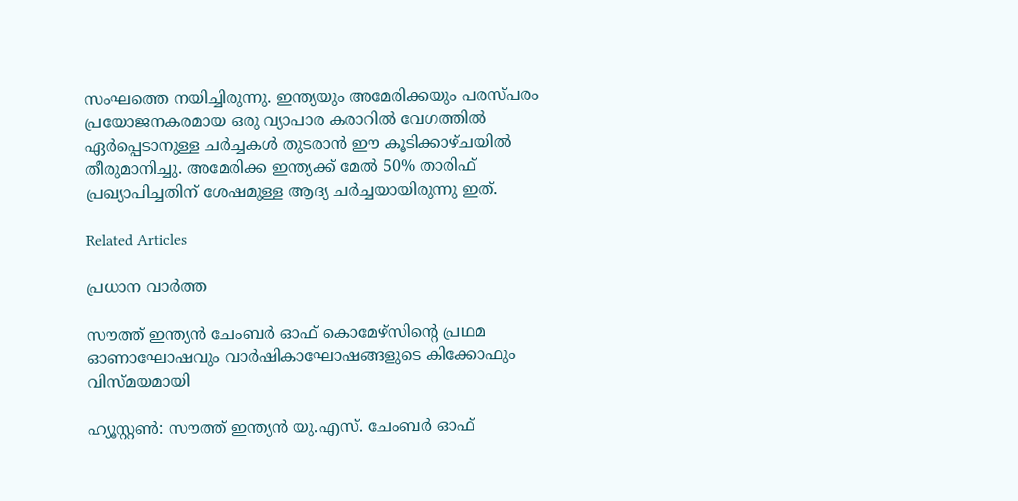സംഘത്തെ നയിച്ചിരുന്നു. ഇന്ത്യയും അമേരിക്കയും പരസ്പരം പ്രയോജനകരമായ ഒരു വ്യാപാര കരാറിൽ വേഗത്തിൽ ഏർപ്പെടാനുള്ള ചർച്ചകൾ തുടരാൻ ഈ കൂടിക്കാഴ്ചയിൽ തീരുമാനിച്ചു. അമേരിക്ക ഇന്ത്യക്ക് മേൽ 50% താരിഫ് പ്രഖ്യാപിച്ചതിന് ശേഷമുള്ള ആദ്യ ചർച്ചയായിരുന്നു ഇത്.

Related Articles

പ്രധാന വാർത്ത

സൗത്ത് ഇന്ത്യന്‍ ചേംബര്‍ ഓഫ് കൊമേഴ്സിന്റെ പ്രഥമ ഓണാഘോഷവും വാര്‍ഷികാഘോഷങ്ങളുടെ കിക്കോഫും വിസ്മയമായി

ഹ്യൂസ്റ്റണ്‍: സൗത്ത് ഇന്ത്യന്‍ യു.എസ്. ചേംബര്‍ ഓഫ്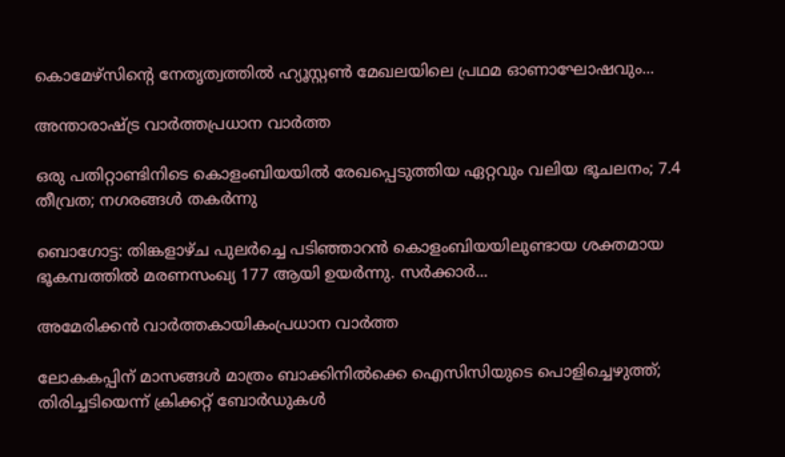കൊമേഴ്സിന്റെ നേതൃത്വത്തില്‍ ഹ്യൂസ്റ്റണ്‍ മേഖലയിലെ പ്രഥമ ഓണാഘോഷവും...

അന്താരാഷ്ട്ര വാർത്തപ്രധാന വാർത്ത

ഒരു പതിറ്റാണ്ടിനിടെ കൊളംബിയയില്‍ രേഖപ്പെടുത്തിയ ഏറ്റവും വലിയ ഭൂചലനം; 7.4 തീവ്രത; നഗരങ്ങള്‍ തകര്‍ന്നു

ബൊഗോട്ട: തിങ്കളാഴ്ച പുലര്‍ച്ചെ പടിഞ്ഞാറന്‍ കൊളംബിയയിലുണ്ടായ ശക്തമായ ഭൂകമ്പത്തില്‍ മരണസംഖ്യ 177 ആയി ഉയര്‍ന്നു. സര്‍ക്കാര്‍...

അമേരിക്കൻ വാർത്തകായികംപ്രധാന വാർത്ത

ലോകകപ്പിന് മാസങ്ങൾ മാത്രം ബാക്കിനിൽക്കെ ഐസിസിയുടെ പൊളിച്ചെഴുത്ത്; തിരിച്ചടിയെന്ന് ക്രിക്കറ്റ് ബോർഡുകൾ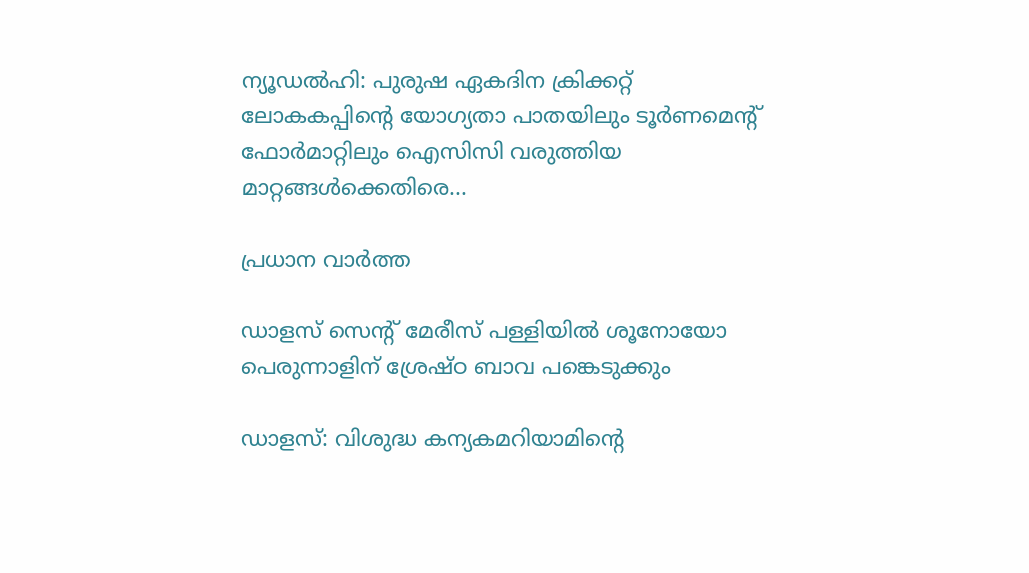ന്യൂഡൽഹി: പുരുഷ ഏകദിന ക്രിക്കറ്റ് ലോകകപ്പിന്റെ യോഗ്യതാ പാതയിലും ടൂർണമെന്റ് ഫോർമാറ്റിലും ഐസിസി വരുത്തിയ മാറ്റങ്ങൾക്കെതിരെ...

പ്രധാന വാർത്ത

ഡാളസ് സെന്റ് മേരീസ് പള്ളിയില്‍ ശൂനോയോ പെരുന്നാളിന് ശ്രേഷ്ഠ ബാവ പങ്കെടുക്കും

ഡാളസ്: വിശുദ്ധ കന്യകമറിയാമിന്റെ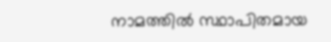നാമത്തില്‍ സ്ഥാപിതമായ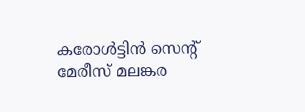കരോള്‍ട്ടിന്‍ സെന്റ് മേരീസ് മലങ്കര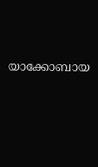യാക്കോബായ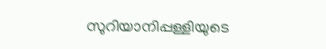സുറിയാനിപ്പള്ളിയുടെ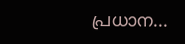പ്രധാന...